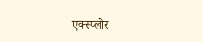एक्स्प्लोर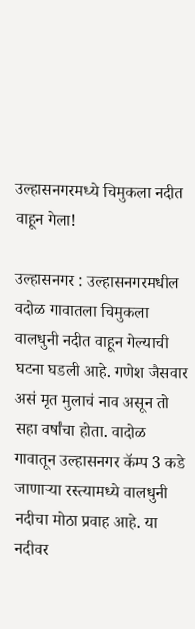उल्हासनगरमध्ये चिमुकला नदीत वाहून गेला!

उल्हासनगर : उल्हासनगरमधील वदोळ गावातला चिमुकला वालधुनी नदीत वाहून गेल्याची घटना घडली आहे. गणेश जैसवार असं मृत मुलाचं नाव असून तो सहा वर्षांचा होता. वादोळ गावातून उल्हासनगर कॅम्प 3 कडे जाणाऱ्या रस्त्यामध्ये वालधुनी नदीचा मोठा प्रवाह आहे. या नदीवर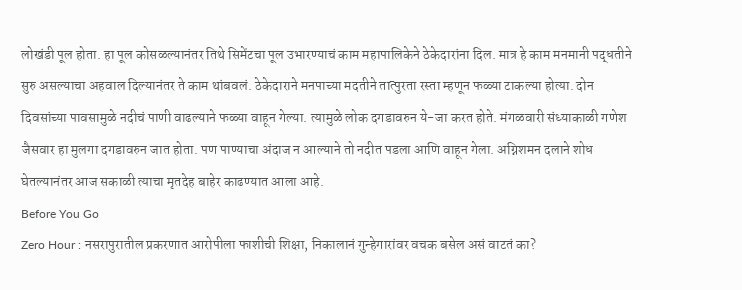लोखंडी पूल होता. हा पूल कोसळल्यानंतर तिथे सिमेंटचा पूल उभारण्याचं काम महापालिकेने ठेकेदारांना दिल. मात्र हे काम मनमानी पद्धतीने सुरु असल्याचा अहवाल दिल्यानंतर ते काम थांबवलं. ठेकेदाराने मनपाच्या मदतीने तात्पुरता रस्ता म्हणून फळ्या टाकल्या होत्या. दोन दिवसांच्या पावसामुळे नदीचं पाणी वाढल्याने फळ्या वाहून गेल्या. त्यामुळे लोक दगडावरुन ये-जा करत होते. मंगळवारी संध्याकाळी गणेश जैसवार हा मुलगा दगडावरुन जात होता. पण पाण्याचा अंदाज न आल्याने तो नदीत पडला आणि वाहून गेला. अग्निशमन दलाने शोध घेतल्यानंतर आज सकाळी त्याचा मृतदेह बाहेर काढण्यात आला आहे.
Before You Go
Zero Hour : नसरापुरातील प्रकरणात आरोपीला फाशीची शिक्षा, निकालानं गुन्हेगारांवर वचक बसेल असं वाटतं का?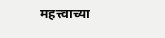महत्त्वाच्या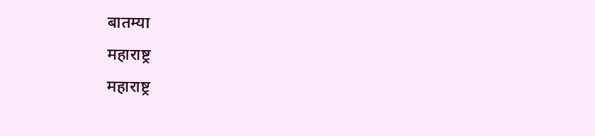बातम्या
महाराष्ट्र
महाराष्ट्र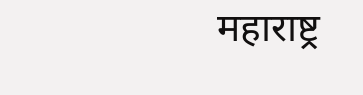महाराष्ट्र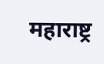महाराष्ट्र